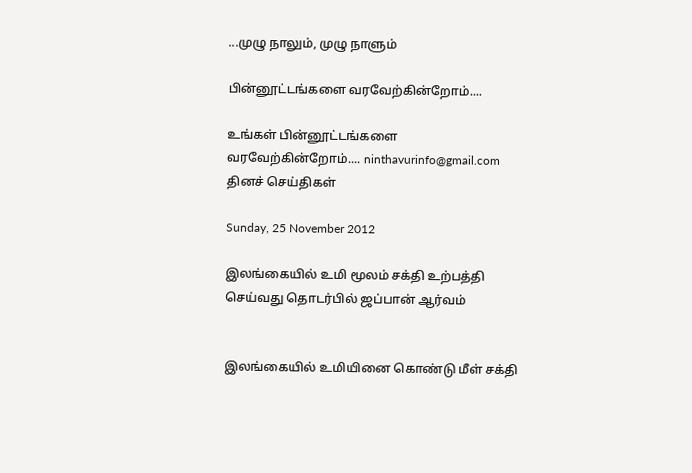...முழு நாலும், முழு நாளும்

பின்னூட்டங்களை வரவேற்கின்றோம்....

உங்கள் பின்னூட்டங்களை வரவேற்கின்றோம்.... ninthavurinfo@gmail.com
தினச் செய்திகள்

Sunday, 25 November 2012

இலங்கையில் உமி மூலம் சக்தி உற்பத்தி செய்வது தொடர்பில் ஜப்பான் ஆர்வம்


இலங்கையில் உமியினை கொண்டு மீள் சக்தி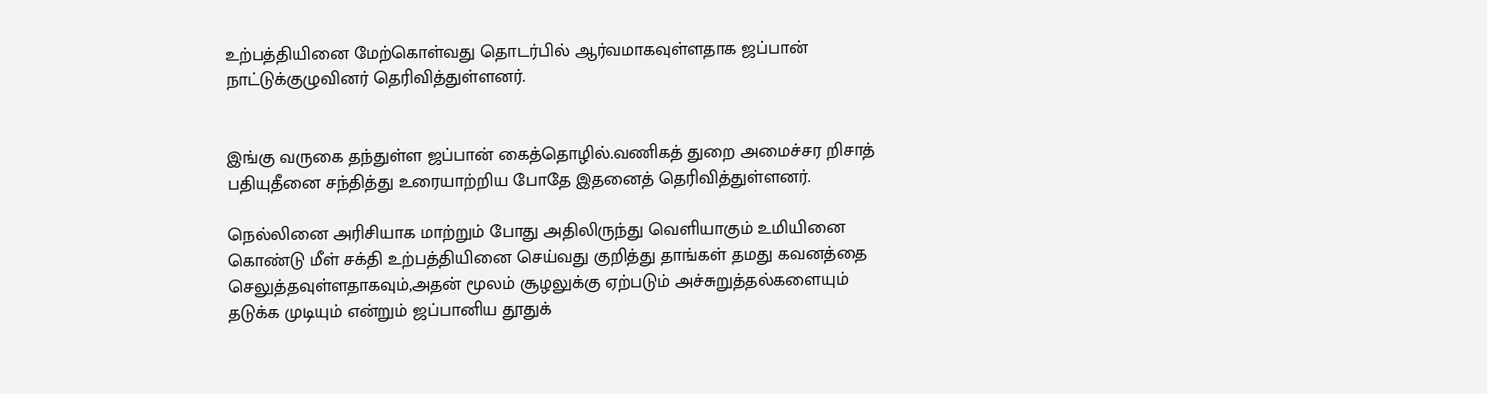உற்பத்தியினை மேற்கொள்வது தொடர்பில் ஆர்வமாகவுள்ளதாக ஜப்பான் நாட்டுக்குழுவினர் தெரிவித்துள்ளனர்.


இங்கு வருகை தந்துள்ள ஜப்பான் கைத்தொழில்.வணிகத் துறை அமைச்சர றிசாத் பதியுதீனை சந்தித்து உரையாற்றிய போதே இதனைத் தெரிவித்துள்ளனர்.

நெல்லினை அரிசியாக மாற்றும் போது அதிலிருந்து வெளியாகும் உமியினை கொண்டு மீள் சக்தி உற்பத்தியினை செய்வது குறித்து தாங்கள் தமது கவனத்தை செலுத்தவுள்ளதாகவும்,அதன் மூலம் சூழலுக்கு ஏற்படும் அச்சுறுத்தல்களையும் தடுக்க முடியும் என்றும் ஜப்பானிய தூதுக்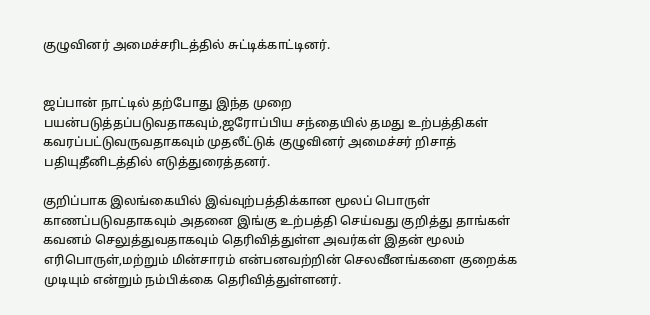குழுவினர் அமைச்சரிடத்தில் சுட்டிக்காட்டினர்.


ஜப்பான் நாட்டில் தற்போது இந்த முறை பயன்படுத்தப்படுவதாகவும்,ஜரோப்பிய சந்தையில் தமது உற்பத்திகள் கவரப்பட்டுவருவதாகவும் முதலீட்டுக் குழுவினர் அமைச்சர் றிசாத் பதியுதீனிடத்தில் எடுத்துரைத்தனர்.

குறிப்பாக இலங்கையில் இவ்வுற்பத்திக்கான மூலப் பொருள் காணப்படுவதாகவும் அதனை இங்கு உற்பத்தி செய்வது குறித்து தாங்கள் கவனம் செலுத்துவதாகவும் தெரிவித்துள்ள அவர்கள் இதன் மூலம் எரிபொருள்,மற்றும் மின்சாரம் என்பனவற்றின் செலவீனங்களை குறைக்க முடியும் என்றும் நம்பிக்கை தெரிவித்துள்ளனர்.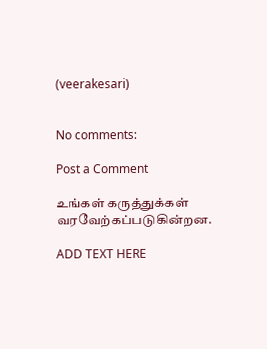(veerakesari)


No comments:

Post a Comment

உங்கள் கருத்துக்கள் வரவேற்கப்படுகின்றன.

ADD TEXT HERE